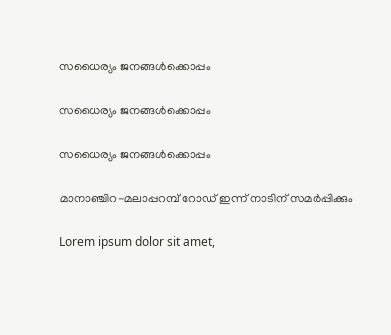സധൈര്യം ജനങ്ങൾക്കൊപ്പം

സധൈര്യം ജനങ്ങൾക്കൊപ്പം

സധൈര്യം ജനങ്ങൾക്കൊപ്പം

മാനാഞ്ചിറ-മലാപ്പറമ്പ് റോഡ് ഇന്ന് നാടിന് സമർപ്പിക്കും

Lorem ipsum dolor sit amet,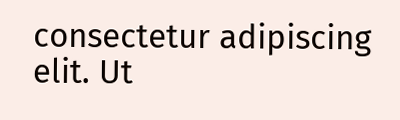consectetur adipiscing elit. Ut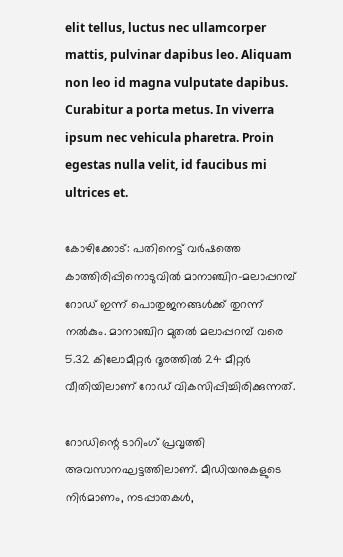elit tellus, luctus nec ullamcorper mattis, pulvinar dapibus leo. Aliquam non leo id magna vulputate dapibus. Curabitur a porta metus. In viverra ipsum nec vehicula pharetra. Proin egestas nulla velit, id faucibus mi ultrices et.

കോഴിക്കോട്: പതിനെട്ട് വർഷത്തെ കാത്തിരിപ്പിനൊടുവിൽ മാനാഞ്ചിറ–മലാപ്പറമ്പ് റോഡ് ഇന്ന് പൊതുജനങ്ങൾക്ക് തുറന്ന് നൽകും. മാനാഞ്ചിറ മുതൽ മലാപ്പറമ്പ് വരെ 5.32 കിലോമീറ്റർ ദൂരത്തിൽ 24 മീറ്റർ വീതിയിലാണ് റോഡ് വികസിപ്പിച്ചിരിക്കുന്നത്.

റോഡിന്റെ ടാറിംഗ് പ്രവൃത്തി അവസാനഘട്ടത്തിലാണ്. മീഡിയനുകളുടെ നിർമാണം, നടപ്പാതകൾ,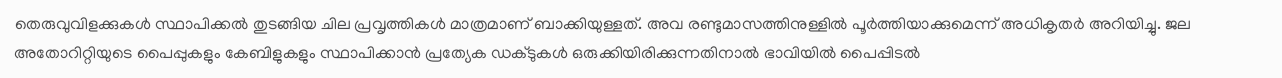തെരുവുവിളക്കുകൾ സ്ഥാപിക്കൽ തുടങ്ങിയ ചില പ്രവൃത്തികൾ മാത്രമാണ് ബാക്കിയുള്ളത്. അവ രണ്ടുമാസത്തിനുള്ളിൽ പൂർത്തിയാക്കുമെന്ന് അധികൃതർ അറിയിച്ചു. ജല അതോറിറ്റിയുടെ പൈപ്പുകളും കേബിളുകളും സ്ഥാപിക്കാൻ പ്രത്യേക ഡക്ടുകൾ ഒരുക്കിയിരിക്കുന്നതിനാൽ ഭാവിയിൽ പൈപ്പിടൽ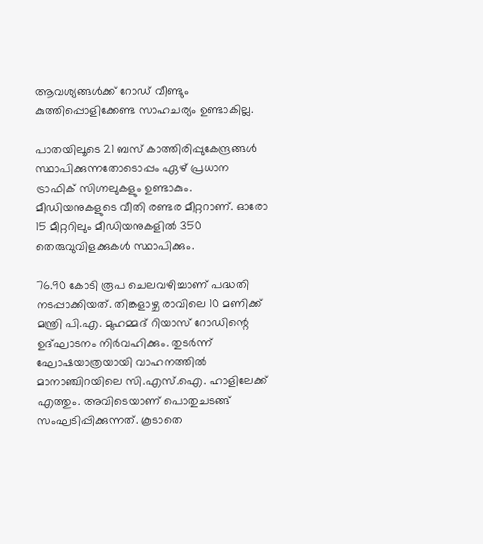ആവശ്യങ്ങൾക്ക് റോഡ് വീണ്ടും കുത്തിപ്പൊളിക്കേണ്ട സാഹചര്യം ഉണ്ടാകില്ല.

പാതയിലൂടെ 21 ബസ് കാത്തിരിപ്പുകേന്ദ്രങ്ങൾ സ്ഥാപിക്കുന്നതോടൊപ്പം ഏഴ് പ്രധാന ട്രാഫിക് സിഗ്നലുകളും ഉണ്ടാകും. മീഡിയനുകളുടെ വീതി രണ്ടര മീറ്ററാണ്. ഓരോ 15 മീറ്ററിലും മീഡിയനുകളിൽ 350 തെരുവുവിളക്കുകൾ സ്ഥാപിക്കും.

76.90 കോടി രൂപ ചെലവഴിച്ചാണ് പദ്ധതി നടപ്പാക്കിയത്. തിങ്കളാഴ്ച രാവിലെ 10 മണിക്ക് മന്ത്രി പി.എ. മുഹമ്മദ് റിയാസ് റോഡിന്റെ ഉദ്ഘാടനം നിർവഹിക്കും. തുടർന്ന് ഘോഷയാത്രയായി വാഹനത്തിൽ മാനാഞ്ചിറയിലെ സി.എസ്.ഐ. ഹാളിലേക്ക് എത്തും. അവിടെയാണ് പൊതുചടങ്ങ് സംഘടിപ്പിക്കുന്നത്. കൂടാതെ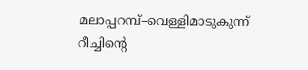മലാപ്പറമ്പ്–വെള്ളിമാടുകുന്ന് റീച്ചിന്റെ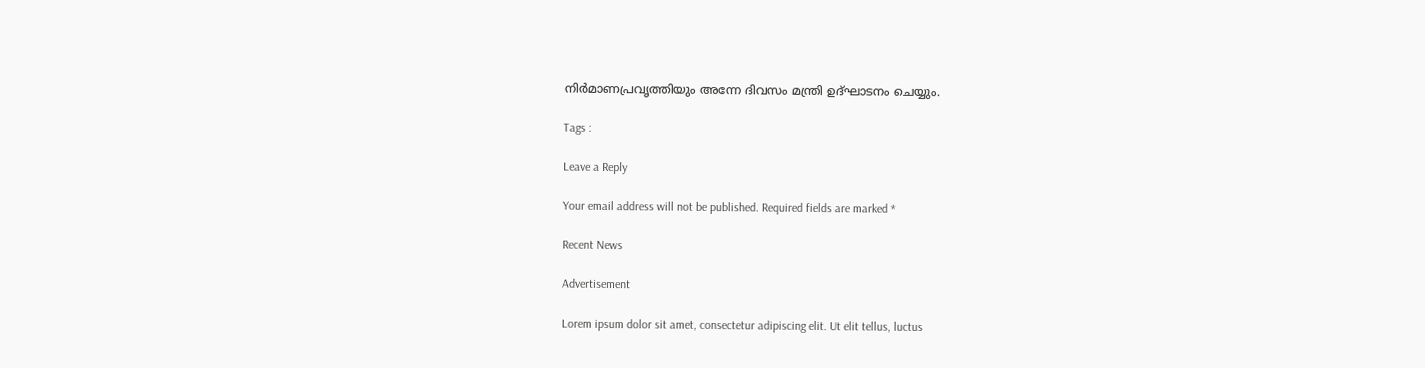നിർമാണപ്രവൃത്തിയും അന്നേ ദിവസം മന്ത്രി ഉദ്ഘാടനം ചെയ്യും.

Tags :

Leave a Reply

Your email address will not be published. Required fields are marked *

Recent News

Advertisement

Lorem ipsum dolor sit amet, consectetur adipiscing elit. Ut elit tellus, luctus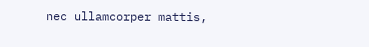nec ullamcorper mattis,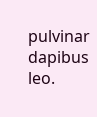pulvinar dapibus leo.